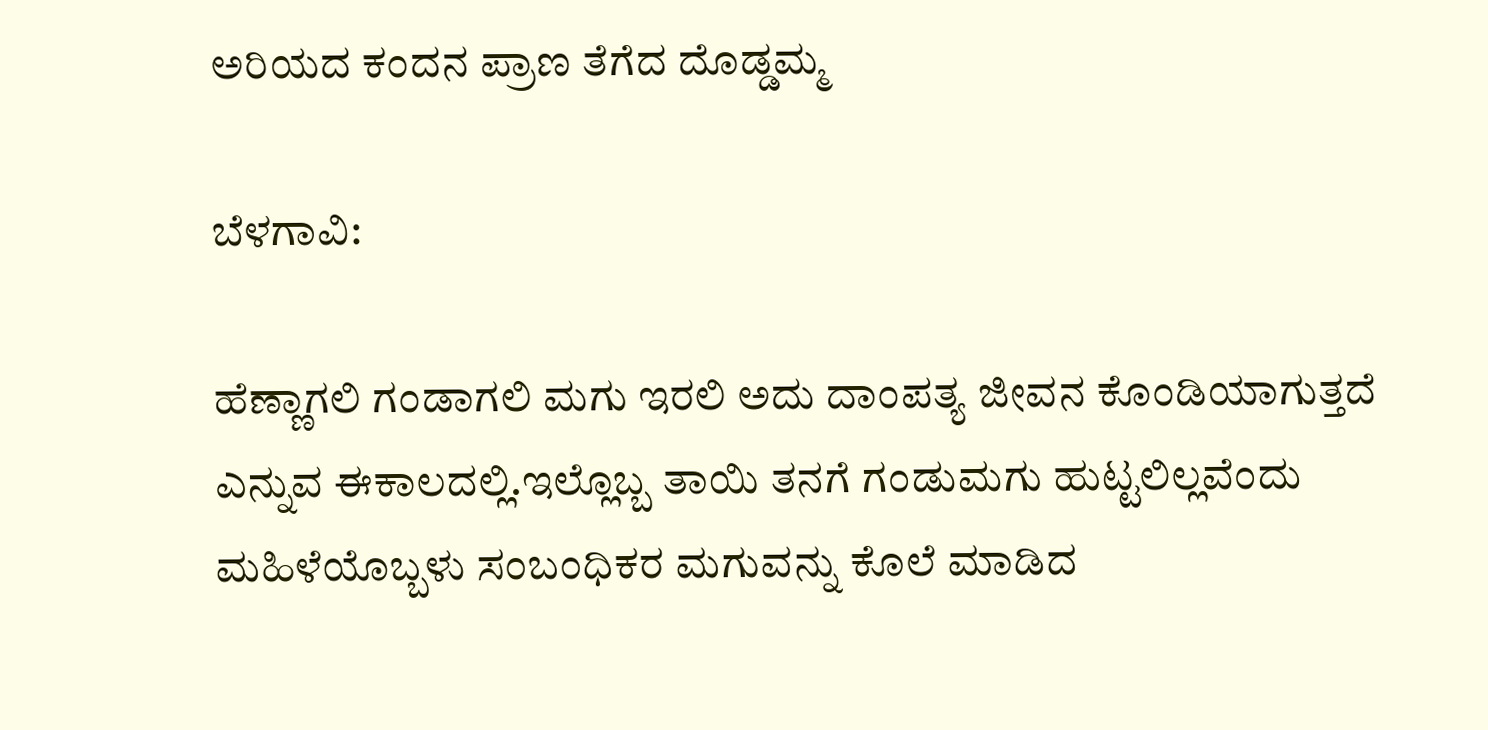ಅರಿಯದ ಕಂದನ ಪ್ರಾಣ ತೆಗೆದ ದೊಡ್ಡಮ್ಮ

ಬೆಳಗಾವಿ:

ಹೆಣ್ಣಾಗಲಿ ಗಂಡಾಗಲಿ ಮಗು ಇರಲಿ ಅದು ದಾಂಪತ್ಯ ಜೀವನ ಕೊಂಡಿಯಾಗುತ್ತದೆ ಎನ್ನುವ ಈಕಾಲದಲ್ಲಿ.ಇಲ್ಲೊಬ್ಬ ತಾಯಿ ತನಗೆ ಗಂಡುಮಗು ಹುಟ್ಟಲಿಲ್ಲವೆಂದು ಮಹಿಳೆಯೊಬ್ಬಳು ಸಂಬಂಧಿಕರ ಮಗುವನ್ನು ಕೊಲೆ ಮಾಡಿದ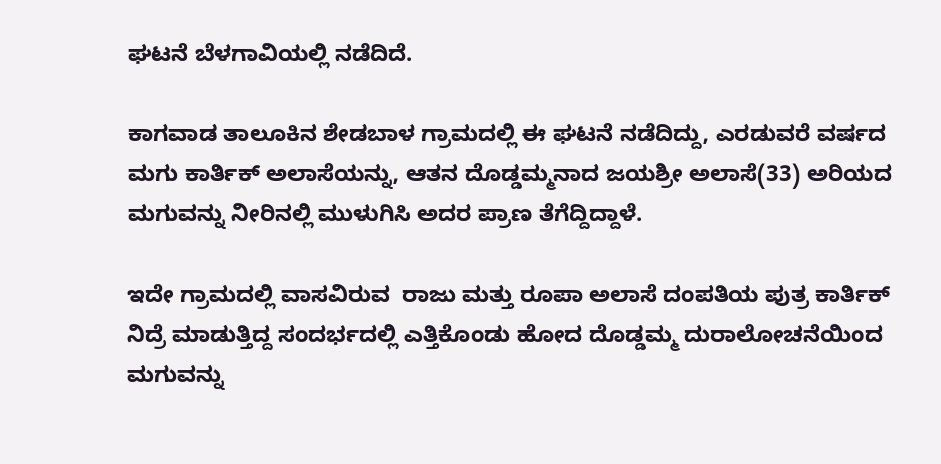ಘಟನೆ ಬೆಳಗಾವಿಯಲ್ಲಿ ನಡೆದಿದೆ.

ಕಾಗವಾಡ ತಾಲೂಕಿನ ಶೇಡಬಾಳ ಗ್ರಾಮದಲ್ಲಿ ಈ ಘಟನೆ ನಡೆದಿದ್ದು, ಎರಡುವರೆ ವರ್ಷದ ಮಗು ಕಾರ್ತಿಕ್ ಅಲಾಸೆಯನ್ನು, ಆತನ ದೊಡ್ಡಮ್ಮನಾದ ಜಯಶ್ರೀ ಅಲಾಸೆ(33) ಅರಿಯದ ಮಗುವನ್ನು ನೀರಿನಲ್ಲಿ ಮುಳುಗಿಸಿ ಅದರ ಪ್ರಾಣ ತೆಗೆದ್ದಿದ್ದಾಳೆ.

ಇದೇ ಗ್ರಾಮದಲ್ಲಿ ವಾಸವಿರುವ  ರಾಜು ಮತ್ತು ರೂಪಾ ಅಲಾಸೆ ದಂಪತಿಯ ಪುತ್ರ ಕಾರ್ತಿಕ್ ನಿದ್ರೆ ಮಾಡುತ್ತಿದ್ದ ಸಂದರ್ಭದಲ್ಲಿ ಎತ್ತಿಕೊಂಡು ಹೋದ ದೊಡ್ಡಮ್ಮ ದುರಾಲೋಚನೆಯಿಂದ ಮಗುವನ್ನು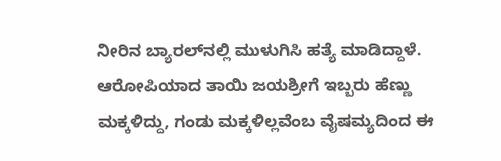ನೀರಿನ ಬ್ಯಾರಲ್‌ನಲ್ಲಿ ಮುಳುಗಿಸಿ ಹತ್ಯೆ ಮಾಡಿದ್ದಾಳೆ. ಆರೋಪಿಯಾದ ತಾಯಿ ಜಯಶ್ರೀಗೆ ಇಬ್ಬರು ಹೆಣ್ಣು ಮಕ್ಕಳಿದ್ದು, ಗಂಡು ಮಕ್ಕಳಿಲ್ಲವೆಂಬ ವೈಷಮ್ಯದಿಂದ ಈ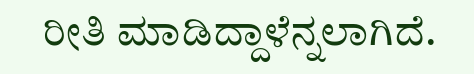ರೀತಿ ಮಾಡಿದ್ದಾಳೆನ್ನಲಾಗಿದೆ.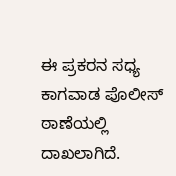ಈ ಪ್ರಕರನ ಸಧ್ಯ ಕಾಗವಾಡ ಪೊಲೀಸ್ ಠಾಣೆಯಲ್ಲಿ ದಾಖಲಾಗಿದೆ.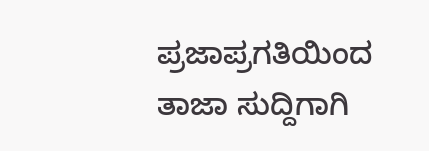ಪ್ರಜಾಪ್ರಗತಿಯಿಂದ ತಾಜಾ ಸುದ್ದಿಗಾಗಿ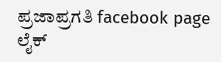ಪ್ರಜಾಪ್ರಗತಿ facebook page ಲೈಕ್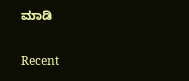ಮಾಡಿ

Recent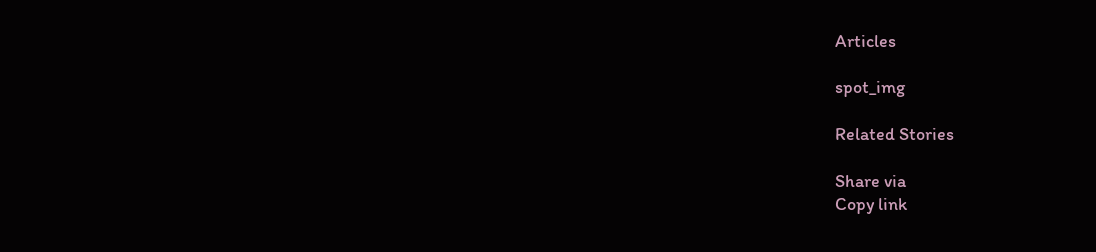Articles

spot_img

Related Stories

Share via
Copy link